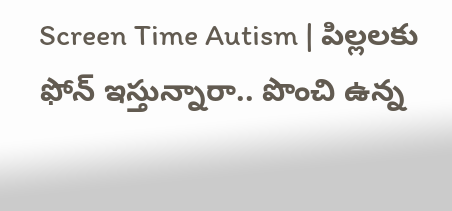Screen Time Autism | పిల్లలకు ఫోన్ ఇస్తున్నారా.. పొంచి ఉన్న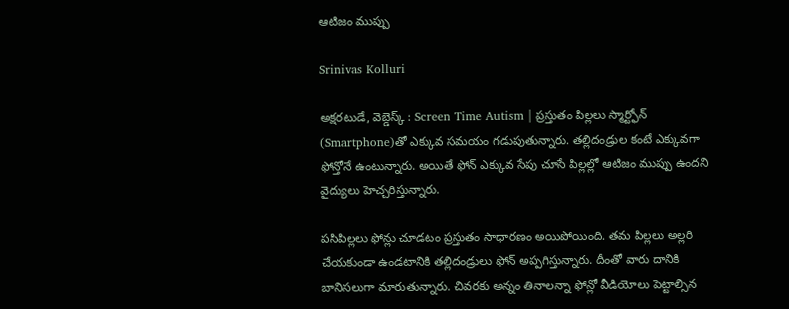ఆటిజం ముప్పు

Srinivas Kolluri

అక్షరటుడే, వెబ్డెస్క్ : Screen Time Autism | ప్రస్తుతం పిల్లలు స్మార్ట్ఫోన్ (Smartphone)తో ఎక్కువ సమయం గడుపుతున్నారు. తల్లిదండ్రుల కంటే ఎక్కువగా ఫోన్తోనే ఉంటున్నారు. అయితే ఫోన్ ఎక్కువ సేపు చూసే పిల్లల్లో ఆటిజం ముప్పు ఉందని వైద్యులు హెచ్చరిస్తున్నారు.

పసిపిల్లలు ఫోన్లు చూడటం ప్రస్తుతం సాధారణం అయిపోయింది. తమ పిల్లలు అల్లరి చేయకుండా ఉండటానికి తల్లిదండ్రులు ఫోన్ అప్పగిస్తున్నారు. దీంతో వారు దానికి బానిసలుగా మారుతున్నారు. చివరకు అన్నం తినాలన్నా ఫోన్లో వీడియోలు పెట్టాల్సిన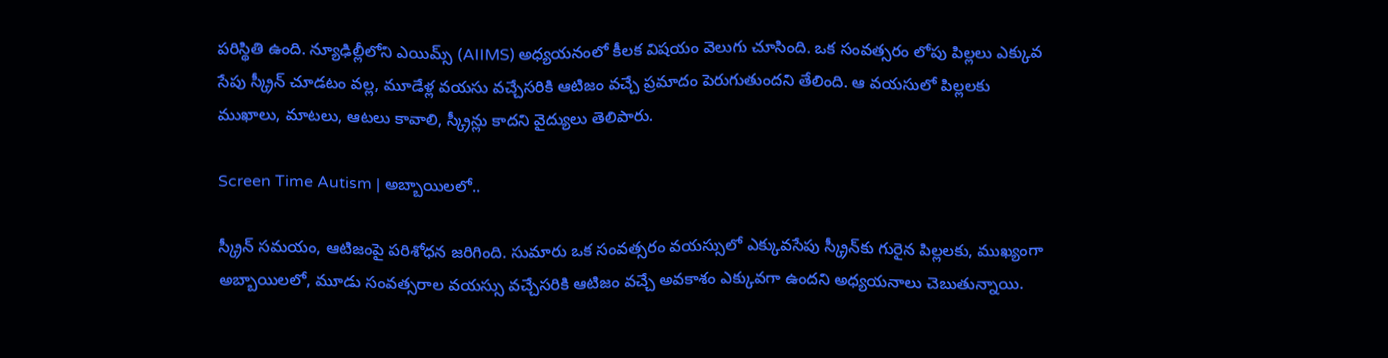పరిస్థితి ఉంది. న్యూఢిల్లీలోని ఎయిమ్స్ (AIIMS) అధ్యయనంలో కీలక విషయం వెలుగు చూసింది. ఒక సంవత్సరం లోపు పిల్లలు ఎక్కువ సేపు స్క్రీన్ చూడటం వల్ల, మూడేళ్ల వయసు వచ్చేసరికి ఆటిజం వచ్చే ప్రమాదం పెరుగుతుందని తేలింది. ఆ వయసులో పిల్లలకు ముఖాలు, మాటలు, ఆటలు కావాలి, స్క్రీన్లు కాదని వైద్యులు తెలిపారు.

Screen Time Autism | అబ్బాయిలలో..

స్క్రీన్ సమయం, ఆటిజంపై పరిశోధన జరిగింది. సుమారు ఒక సంవత్సరం వయస్సులో ఎక్కువసేపు స్క్రీన్‌కు గురైన పిల్లలకు, ముఖ్యంగా అబ్బాయిలలో, మూడు సంవత్సరాల వయస్సు వచ్చేసరికి ఆటిజం వచ్చే అవకాశం ఎక్కువగా ఉందని అధ్యయనాలు చెబుతున్నాయి.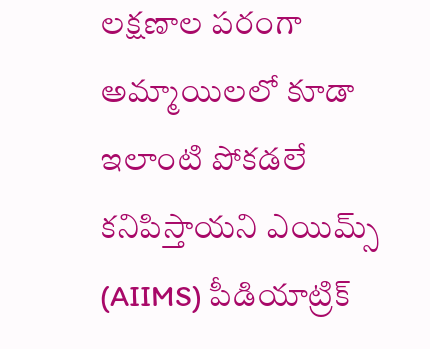లక్షణాల పరంగా అమ్మాయిలలో కూడా ఇలాంటి పోకడలే కనిపిస్తాయని ఎయిమ్స్ (AIIMS) పీడియాట్రిక్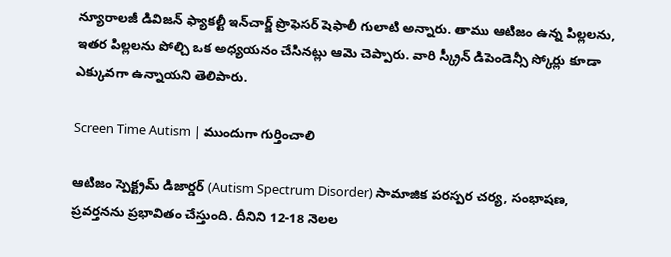న్యూరాలజీ డివిజన్ ఫ్యాకల్టీ ఇన్‌చార్జ్ ప్రొఫెసర్ షెఫాలీ గులాటి అన్నారు. తాము ఆటిజం ఉన్న పిల్లలను, ఇతర పిల్లలను పోల్చి ఒక అధ్యయనం చేసినట్లు ఆమె చెప్పారు. వారి స్క్రీన్ డిపెండెన్సీ స్కోర్లు కూడా ఎక్కువగా ఉన్నాయని తెలిపారు.

Screen Time Autism | ముందుగా గుర్తించాలి

ఆటిజం స్పెక్ట్రమ్ డిజార్డర్ (Autism Spectrum Disorder) సామాజిక పరస్పర చర్య, సంభాషణ, ప్రవర్తనను ప్రభావితం చేస్తుంది. దీనిని 12-18 నెలల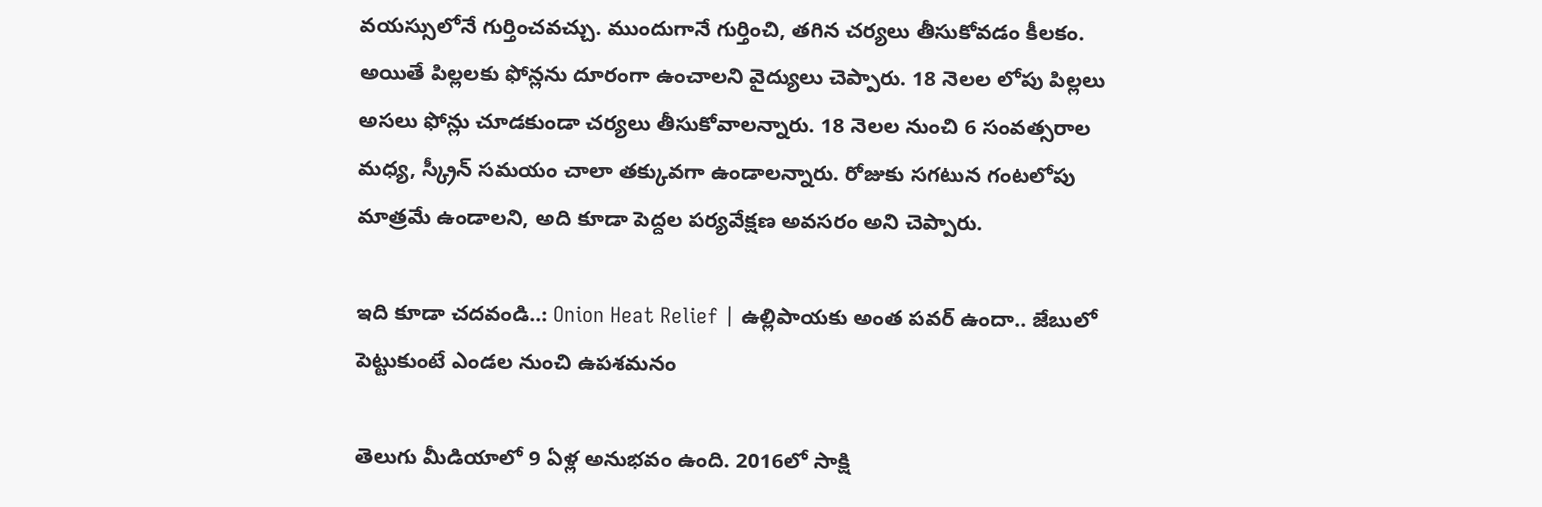వయస్సులోనే గుర్తించవచ్చు. ముందుగానే గుర్తించి, తగిన చర్యలు తీసుకోవడం కీలకం. అయితే పిల్లలకు ఫోన్లను దూరంగా ఉంచాలని వైద్యులు చెప్పారు. 18 నెలల లోపు పిల్లలు అసలు ఫోన్లు చూడకుండా చర్యలు తీసుకోవాలన్నారు. 18 నెలల నుంచి 6 సంవత్సరాల మధ్య, స్క్రీన్ సమయం చాలా తక్కువగా ఉండాలన్నారు. రోజుకు సగటున గంటలోపు మాత్రమే ఉండాలని, అది కూడా పెద్దల పర్యవేక్షణ అవసరం అని చెప్పారు.

ఇది కూడా చదవండి..: Onion Heat Relief | ఉల్లిపాయకు అంత పవర్ ఉందా.. జేబులో పెట్టుకుంటే ఎండల నుంచి ఉపశమనం

తెలుగు మీడియాలో 9 ఏళ్ల అనుభవం ఉంది. 2016లో సాక్షి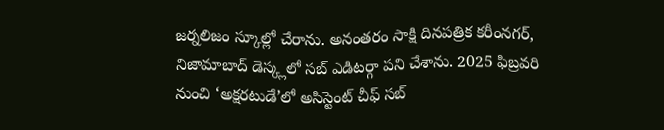జర్నలిజం స్కూల్లో చేరాను. అనంతరం సాక్షి దినపత్రిక కరీంనగర్, నిజామాబాద్ డెస్క్లలో సబ్ ఎడిటర్గా పని చేశాను. 2025 ఫిబ్రవరి నుంచి ‘అక్షరటుడే’లో అసిస్టెంట్ చీఫ్ సబ్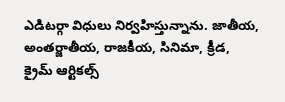ఎడిటర్గా విధులు నిర్వహిస్తున్నాను. జాతీయ, అంతర్జాతీయ, రాజకీయ, సినిమా, క్రీడ, క్రైమ్ ఆర్టికల్స్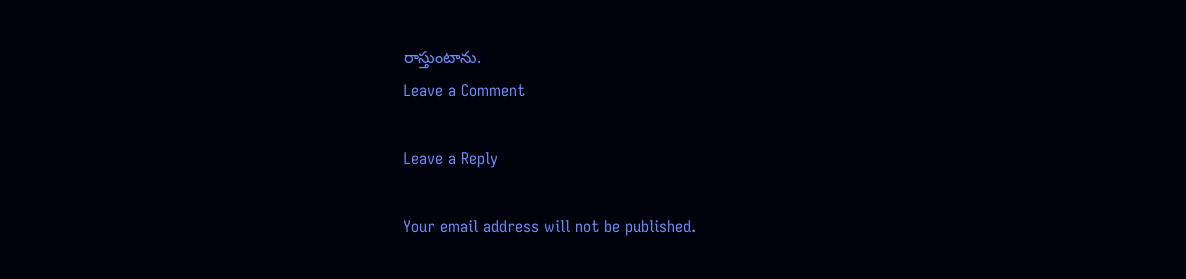రాస్తుంటాను.
Leave a Comment

Leave a Reply

Your email address will not be published.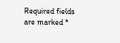Required fields are marked *